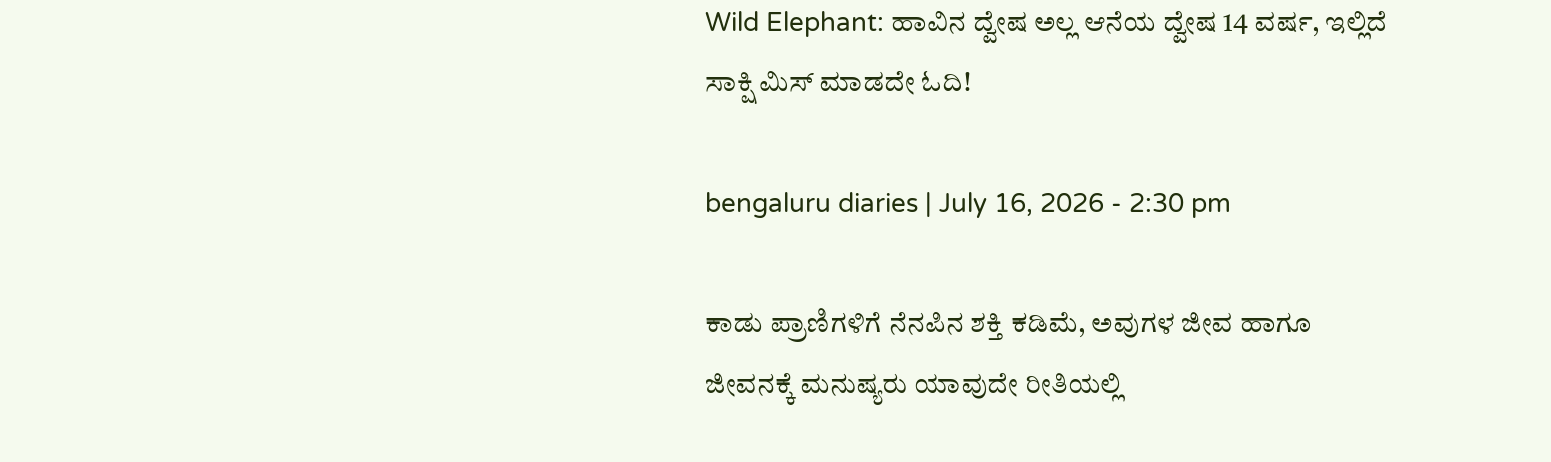Wild Elephant: ಹಾವಿನ ದ್ವೇಷ ಅಲ್ಲ ಆನೆಯ ದ್ವೇಷ 14 ವರ್ಷ, ಇಲ್ಲಿದೆ ಸಾಕ್ಷಿ ಮಿಸ್ ಮಾಡದೇ ಓದಿ!

bengaluru diaries | July 16, 2026 - 2:30 pm

ಕಾಡು ಪ್ರಾಣಿಗಳಿಗೆ ನೆನಪಿನ ಶಕ್ತಿ ಕಡಿಮೆ, ಅವುಗಳ ಜೀವ ಹಾಗೂ ಜೀವನಕ್ಕೆ ಮನುಷ್ಯರು ಯಾವುದೇ ರೀತಿಯಲ್ಲಿ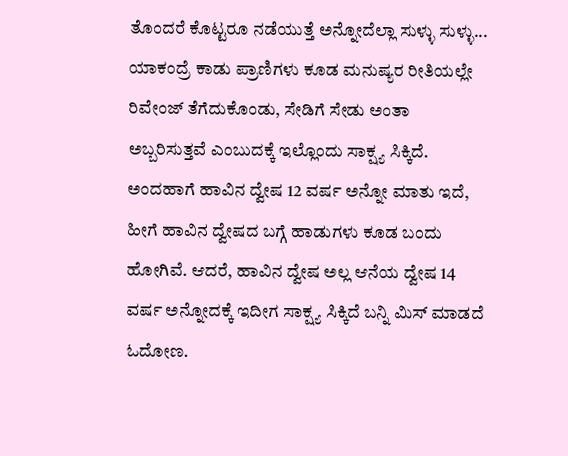ತೊಂದರೆ ಕೊಟ್ಟರೂ ನಡೆಯುತ್ತೆ ಅನ್ನೋದೆಲ್ಲಾ ಸುಳ್ಳು ಸುಳ್ಳು... ಯಾಕಂದ್ರೆ ಕಾಡು ಪ್ರಾಣಿಗಳು ಕೂಡ ಮನುಷ್ಯರ ರೀತಿಯಲ್ಲೇ ರಿವೇಂಜ್ ತೆಗೆದುಕೊಂಡು, ಸೇಡಿಗೆ ಸೇಡು ಅಂತಾ ಅಬ್ಬರಿಸುತ್ತವೆ ಎಂಬುದಕ್ಕೆ ಇಲ್ಲೊಂದು ಸಾಕ್ಷ್ಯ ಸಿಕ್ಕಿದೆ. ಅಂದಹಾಗೆ ಹಾವಿನ ದ್ವೇಷ 12 ವರ್ಷ ಅನ್ನೋ ಮಾತು ಇದೆ, ಹೀಗೆ ಹಾವಿನ ದ್ವೇಷದ ಬಗ್ಗೆ ಹಾಡುಗಳು ಕೂಡ ಬಂದು ಹೋಗಿವೆ. ಆದರೆ, ಹಾವಿನ ದ್ವೇಷ ಅಲ್ಲ ಆನೆಯ ದ್ವೇಷ 14 ವರ್ಷ ಅನ್ನೋದಕ್ಕೆ ಇದೀಗ ಸಾಕ್ಷ್ಯ ಸಿಕ್ಕಿದೆ ಬನ್ನಿ ಮಿಸ್ ಮಾಡದೆ ಓದೋಣ.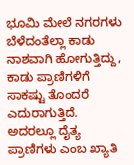ಭೂಮಿ ಮೇಲೆ ನಗರಗಳು ಬೆಳೆದಂತೆಲ್ಲಾ ಕಾಡು ನಾಶವಾಗಿ ಹೋಗುತ್ತಿದ್ದು, ಕಾಡು ಪ್ರಾಣಿಗಳಿಗೆ ಸಾಕಷ್ಟು ತೊಂದರೆ ಎದುರಾಗುತ್ತಿದೆ. ಅದರಲ್ಲೂ ದೈತ್ಯ ಪ್ರಾಣಿಗಳು ಎಂಬ ಖ್ಯಾತಿ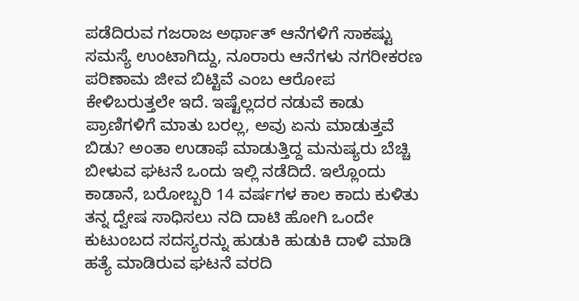ಪಡೆದಿರುವ ಗಜರಾಜ ಅರ್ಥಾತ್ ಆನೆಗಳಿಗೆ ಸಾಕಷ್ಟು ಸಮಸ್ಯೆ ಉಂಟಾಗಿದ್ದು, ನೂರಾರು ಆನೆಗಳು ನಗರೀಕರಣ ಪರಿಣಾಮ ಜೀವ ಬಿಟ್ಟಿವೆ ಎಂಬ ಆರೋಪ ಕೇಳಿಬರುತ್ತಲೇ ಇದೆ. ಇಷ್ಟೆಲ್ಲದರ ನಡುವೆ ಕಾಡು ಪ್ರಾಣಿಗಳಿಗೆ ಮಾತು ಬರಲ್ಲ, ಅವು ಏನು ಮಾಡುತ್ತವೆ ಬಿಡು? ಅಂತಾ ಉಡಾಫೆ ಮಾಡುತ್ತಿದ್ದ ಮನುಷ್ಯರು ಬೆಚ್ಚಿ ಬೀಳುವ ಘಟನೆ ಒಂದು ಇಲ್ಲಿ ನಡೆದಿದೆ. ಇಲ್ಲೊಂದು ಕಾಡಾನೆ, ಬರೋಬ್ಬರಿ 14 ವರ್ಷಗಳ ಕಾಲ ಕಾದು ಕುಳಿತು ತನ್ನ ದ್ವೇಷ ಸಾಧಿಸಲು ನದಿ ದಾಟಿ ಹೋಗಿ ಒಂದೇ ಕುಟುಂಬದ ಸದಸ್ಯರನ್ನು ಹುಡುಕಿ ಹುಡುಕಿ ದಾಳಿ ಮಾಡಿ ಹತ್ಯೆ ಮಾಡಿರುವ ಘಟನೆ ವರದಿ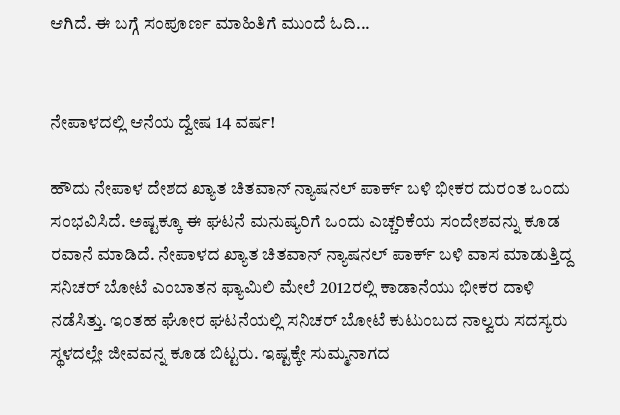ಆಗಿದೆ. ಈ ಬಗ್ಗೆ ಸಂಪೂರ್ಣ ಮಾಹಿತಿಗೆ ಮುಂದೆ ಓದಿ...


ನೇಪಾಳದಲ್ಲಿ ಆನೆಯ ದ್ವೇಷ 14 ವರ್ಷ!

ಹೌದು ನೇಪಾಳ ದೇಶದ ಖ್ಯಾತ ಚಿತವಾನ್ ನ್ಯಾಷನಲ್ ಪಾರ್ಕ್ ಬಳಿ ಭೀಕರ ದುರಂತ ಒಂದು ಸಂಭವಿಸಿದೆ. ಅಷ್ಟಕ್ಕೂ ಈ ಘಟನೆ ಮನುಷ್ಯರಿಗೆ ಒಂದು ಎಚ್ಚರಿಕೆಯ ಸಂದೇಶವನ್ನು ಕೂಡ ರವಾನೆ ಮಾಡಿದೆ. ನೇಪಾಳದ ಖ್ಯಾತ ಚಿತವಾನ್ ನ್ಯಾಷನಲ್ ಪಾರ್ಕ್ ಬಳಿ ವಾಸ ಮಾಡುತ್ತಿದ್ದ ಸನಿಚರ್ ಬೋಟೆ ಎಂಬಾತನ ಫ್ಯಾಮಿಲಿ ಮೇಲೆ 2012ರಲ್ಲಿ ಕಾಡಾನೆಯು ಭೀಕರ ದಾಳಿ ನಡೆಸಿತ್ತು. ಇಂತಹ ಘೋರ ಘಟನೆಯಲ್ಲಿ ಸನಿಚರ್ ಬೋಟೆ ಕುಟುಂಬದ ನಾಲ್ವರು ಸದಸ್ಯರು ಸ್ಥಳದಲ್ಲೇ ಜೀವವನ್ನ ಕೂಡ ಬಿಟ್ಟರು. ಇಷ್ಟಕ್ಕೇ ಸುಮ್ಮನಾಗದ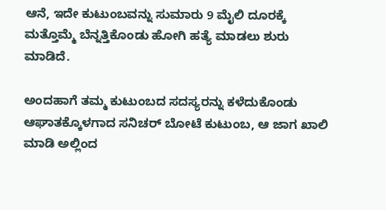ಆನೆ, ಇದೇ ಕುಟುಂಬವನ್ನು ಸುಮಾರು 9 ಮೈಲಿ ದೂರಕ್ಕೆ ಮತ್ತೊಮ್ಮೆ ಬೆನ್ನತ್ತಿಕೊಂಡು ಹೋಗಿ ಹತ್ಯೆ ಮಾಡಲು ಶುರು ಮಾಡಿದೆ.

ಅಂದಹಾಗೆ ತಮ್ಮ ಕುಟುಂಬದ ಸದಸ್ಯರನ್ನು ಕಳೆದುಕೊಂಡು ಆಘಾತಕ್ಕೊಳಗಾದ ಸನಿಚರ್ ಬೋಟೆ ಕುಟುಂಬ, ಆ ಜಾಗ ಖಾಲಿ ಮಾಡಿ ಅಲ್ಲಿಂದ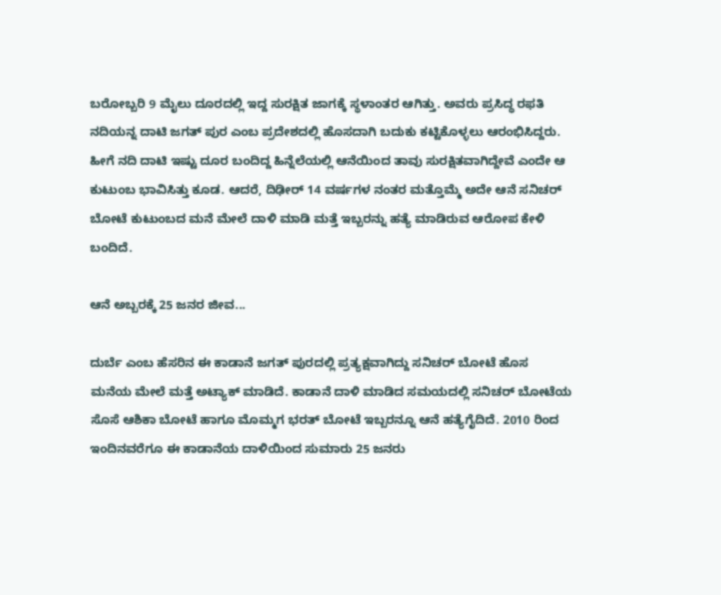ಬರೋಬ್ಬರಿ 9 ಮೈಲು ದೂರದಲ್ಲಿ ಇದ್ದ ಸುರಕ್ಷಿತ ಜಾಗಕ್ಕೆ ಸ್ಥಳಾಂತರ ಆಗಿತ್ತು. ಅವರು ಪ್ರಸಿದ್ಧ ರಫತಿ ನದಿಯನ್ನ ದಾಟಿ ಜಗತ್ ಪುರ ಎಂಬ ಪ್ರದೇಶದಲ್ಲಿ ಹೊಸದಾಗಿ ಬದುಕು ಕಟ್ಟಿಕೊಳ್ಳಲು ಆರಂಭಿಸಿದ್ದರು. ಹೀಗೆ ನದಿ ದಾಟಿ ಇಷ್ಟು ದೂರ ಬಂದಿದ್ದ ಹಿನ್ನೆಲೆಯಲ್ಲಿ ಆನೆಯಿಂದ ತಾವು ಸುರಕ್ಷಿತವಾಗಿದ್ದೇವೆ ಎಂದೇ ಆ ಕುಟುಂಬ ಭಾವಿಸಿತ್ತು ಕೂಡ. ಆದರೆ, ದಿಢೀರ್ 14 ವರ್ಷಗಳ ನಂತರ ಮತ್ತೊಮ್ಮೆ ಅದೇ ಆನೆ ಸನಿಚರ್ ಬೋಟೆ ಕುಟುಂಬದ ಮನೆ ಮೇಲೆ ದಾಳಿ ಮಾಡಿ ಮತ್ತೆ ಇಬ್ಬರನ್ನು ಹತ್ಯೆ ಮಾಡಿರುವ ಆರೋಪ ಕೇಳಿ ಬಂದಿದೆ.

ಆನೆ ಅಬ್ಬರಕ್ಕೆ 25 ಜನರ ಜೀವ...

ದುರ್ಬೆ ಎಂಬ ಹೆಸರಿನ ಈ ಕಾಡಾನೆ ಜಗತ್ ಪುರದಲ್ಲಿ ಪ್ರತ್ಯಕ್ಷವಾಗಿದ್ದು ಸನಿಚರ್ ಬೋಟೆ ಹೊಸ ಮನೆಯ ಮೇಲೆ ಮತ್ತೆ ಅಟ್ಯಾಕ್ ಮಾಡಿದೆ. ಕಾಡಾನೆ ದಾಳಿ ಮಾಡಿದ ಸಮಯದಲ್ಲಿ ಸನಿಚರ್ ಬೋಟೆಯ ಸೊಸೆ ಆಶಿಕಾ ಬೋಟೆ ಹಾಗೂ ಮೊಮ್ಮಗ ಭರತ್ ಬೋಟೆ ಇಬ್ಬರನ್ನೂ ಆನೆ ಹತ್ಯೆಗೈದಿದೆ. 2010 ರಿಂದ ಇಂದಿನವರೆಗೂ ಈ ಕಾಡಾನೆಯ ದಾಳಿಯಿಂದ ಸುಮಾರು 25 ಜನರು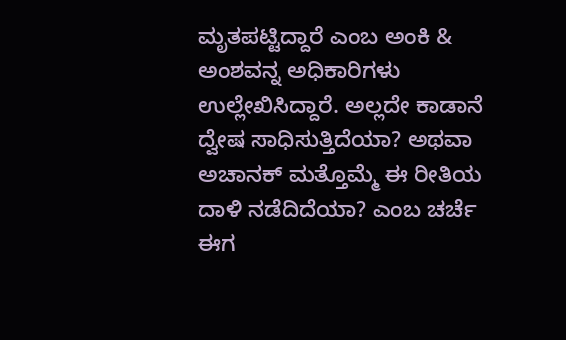ಮೃತಪಟ್ಟಿದ್ದಾರೆ ಎಂಬ ಅಂಕಿ & ಅಂಶವನ್ನ ಅಧಿಕಾರಿಗಳು ಉಲ್ಲೇಖಿಸಿದ್ದಾರೆ. ಅಲ್ಲದೇ ಕಾಡಾನೆ ದ್ವೇಷ ಸಾಧಿಸುತ್ತಿದೆಯಾ? ಅಥವಾ ಅಚಾನಕ್ ಮತ್ತೊಮ್ಮೆ ಈ ರೀತಿಯ ದಾಳಿ ನಡೆದಿದೆಯಾ? ಎಂಬ ಚರ್ಚೆ ಈಗ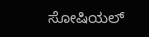ಸೋಷಿಯಲ್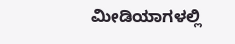ಮೀಡಿಯಾಗಳಲ್ಲಿ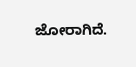ಜೋರಾಗಿದೆ.